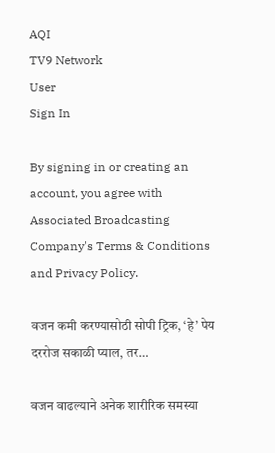AQI
TV9 Network
User
Sign In

By signing in or creating an account, you agree with Associated Broadcasting Company's Terms & Conditions and Privacy Policy.

वजन कमी करण्यासोठी सोपी ट्रिक, ‘हे’ पेय दररोज सकाळी प्याल, तर…

वजन वाढल्याने अनेक शारीरिक समस्या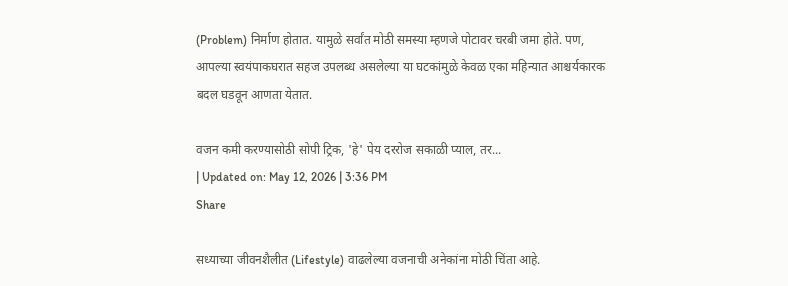(Problem) निर्माण होतात. यामुळे सर्वांत मोठी समस्या म्हणजे पोटावर चरबी जमा होते. पण, आपल्या स्वयंपाकघरात सहज उपलब्ध असलेल्या या घटकांमुळे केवळ एका महिन्यात आश्चर्यकारक बदल घडवून आणता येतात.

वजन कमी करण्यासोठी सोपी ट्रिक, 'हे' पेय दररोज सकाळी प्याल, तर...
| Updated on: May 12, 2026 | 3:36 PM
Share

सध्याच्या जीवनशैलीत (Lifestyle) वाढलेल्या वजनाची अनेकांना मोठी चिंता आहे.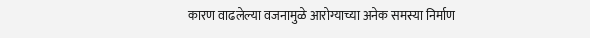कारण वाढलेल्या वजनामुळे आरोग्याच्या अनेक समस्या निर्माण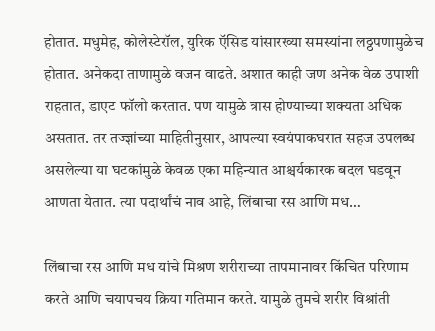होतात. मधुमेह, कोलेस्टेरॉल, युरिक ऍसिड यांसारख्या समस्यांना लठ्ठपणामुळेच होतात. अनेकदा ताणामुळे वजन वाढते. अशात काही जण अनेक वेळ उपाशी राहतात, डाएट फॉलो करतात. पण यामुळे त्रास होण्याच्या शक्यता अधिक असतात. तर तज्ज्ञांच्या माहितीनुसार, आपल्या स्वयंपाकघरात सहज उपलब्ध असलेल्या या घटकांमुळे केवळ एका महिन्यात आश्चर्यकारक बदल घडवून आणता येतात. त्या पदार्थांचं नाव आहे, लिंबाचा रस आणि मध…

लिंबाचा रस आणि मध यांचे मिश्रण शरीराच्या तापमानावर किंचित परिणाम करते आणि चयापचय क्रिया गतिमान करते. यामुळे तुमचे शरीर विश्रांती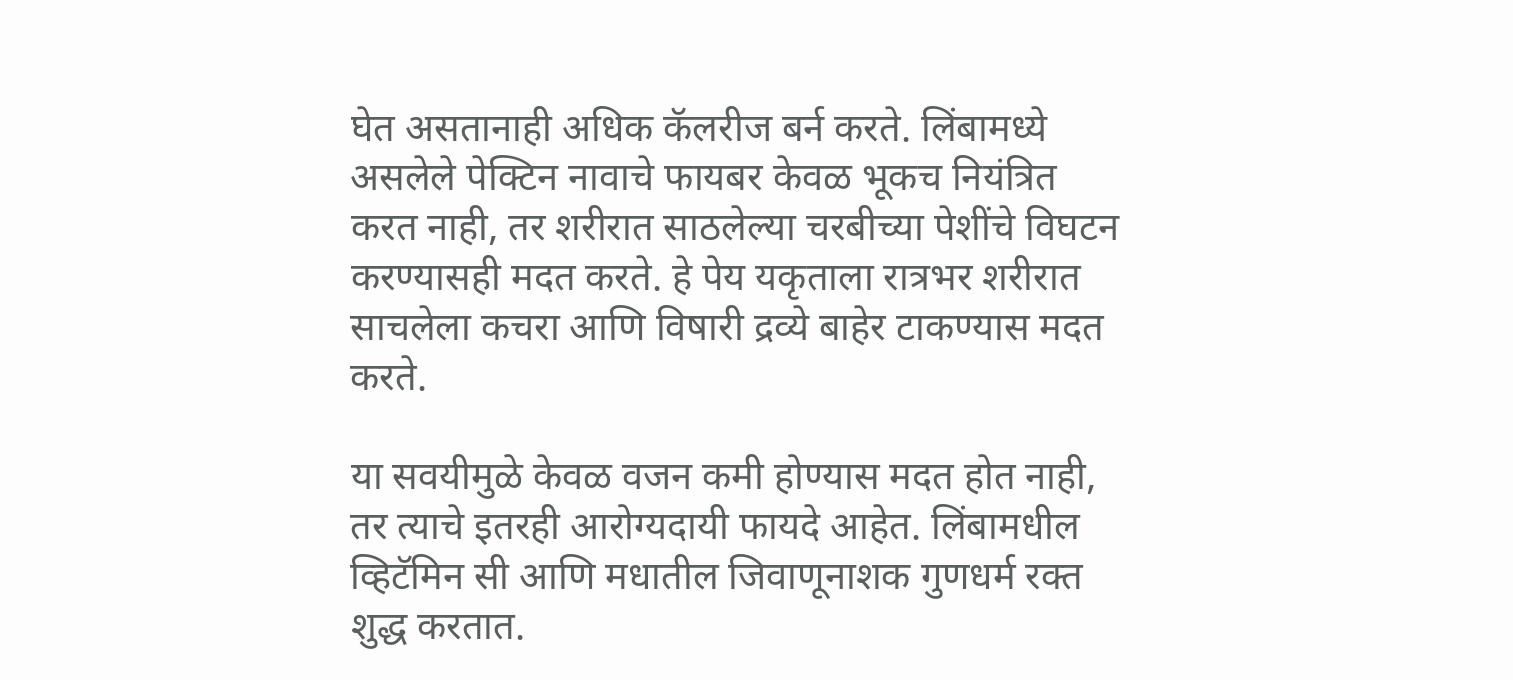घेत असतानाही अधिक कॅलरीज बर्न करते. लिंबामध्ये असलेले पेक्टिन नावाचे फायबर केवळ भूकच नियंत्रित करत नाही, तर शरीरात साठलेल्या चरबीच्या पेशींचे विघटन करण्यासही मदत करते. हे पेय यकृताला रात्रभर शरीरात साचलेला कचरा आणि विषारी द्रव्ये बाहेर टाकण्यास मदत करते.

या सवयीमुळे केवळ वजन कमी होण्यास मदत होत नाही, तर त्याचे इतरही आरोग्यदायी फायदे आहेत. लिंबामधील व्हिटॅमिन सी आणि मधातील जिवाणूनाशक गुणधर्म रक्त शुद्ध करतात.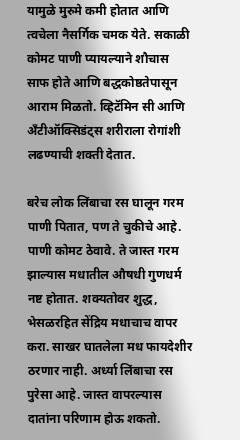यामुळे मुरुमे कमी होतात आणि त्वचेला नैसर्गिक चमक येते. सकाळी कोमट पाणी प्यायल्याने शौचास साफ होते आणि बद्धकोष्ठतेपासून आराम मिळतो. व्हिटॅमिन सी आणि अँटीऑक्सिडंट्स शरीराला रोगांशी लढण्याची शक्ती देतात.

बरेच लोक लिंबाचा रस घालून गरम पाणी पितात, पण ते चुकीचे आहे. पाणी कोमट ठेवावे. ते जास्त गरम झाल्यास मधातील औषधी गुणधर्म नष्ट होतात. शक्यतोवर शुद्ध, भेसळरहित सेंद्रिय मधाचाच वापर करा. साखर घातलेला मध फायदेशीर ठरणार नाही. अर्ध्या लिंबाचा रस पुरेसा आहे. जास्त वापरल्यास दातांना परिणाम होऊ शकतो.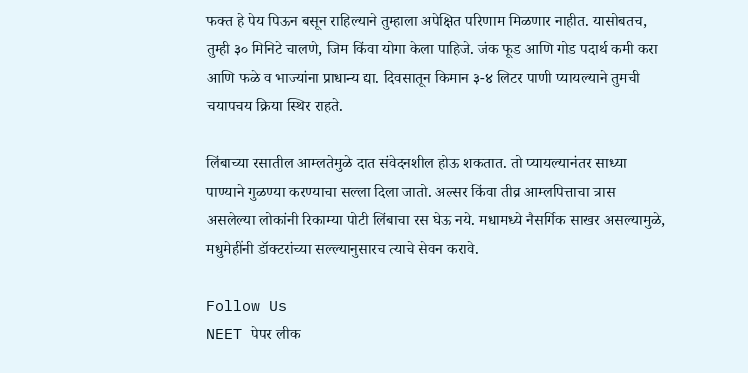फक्त हे पेय पिऊन बसून राहिल्याने तुम्हाला अपेक्षित परिणाम मिळणार नाहीत. यासोबतच, तुम्ही ३० मिनिटे चालणे, जिम किंवा योगा केला पाहिजे. जंक फूड आणि गोड पदार्थ कमी करा आणि फळे व भाज्यांना प्राधान्य द्या. दिवसातून किमान ३-४ लिटर पाणी प्यायल्याने तुमची चयापचय क्रिया स्थिर राहते.

लिंबाच्या रसातील आम्लतेमुळे दात संवेदनशील होऊ शकतात. तो प्यायल्यानंतर साध्या पाण्याने गुळण्या करण्याचा सल्ला दिला जातो. अल्सर किंवा तीव्र आम्लपित्ताचा त्रास असलेल्या लोकांनी रिकाम्या पोटी लिंबाचा रस घेऊ नये. मधामध्ये नैसर्गिक साखर असल्यामुळे, मधुमेहींनी डॉक्टरांच्या सल्ल्यानुसारच त्याचे सेवन करावे.

Follow Us
NEET पेपर लीक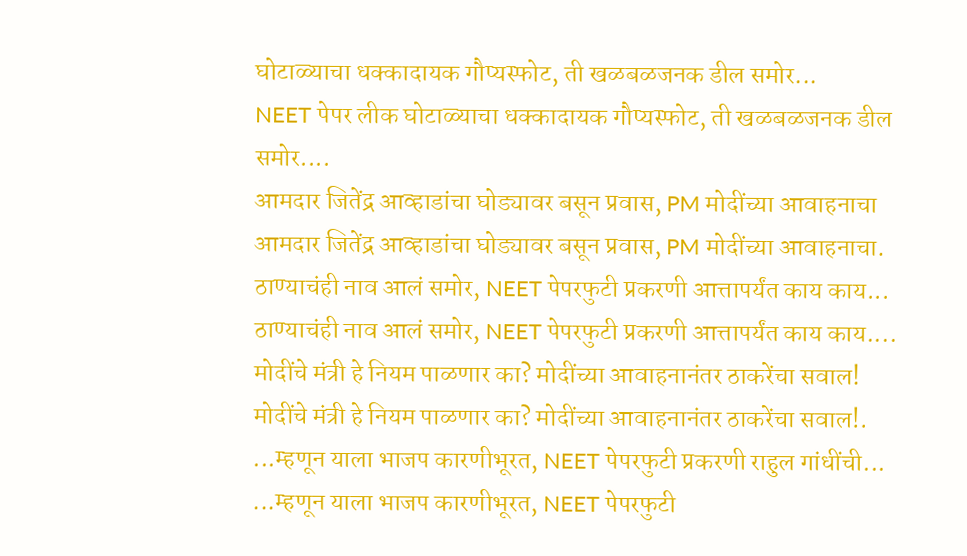घोटाळ्याचा धक्कादायक गौप्यस्फोट, ती खळबळजनक डील समोर...
NEET पेपर लीक घोटाळ्याचा धक्कादायक गौप्यस्फोट, ती खळबळजनक डील समोर....
आमदार जितेंद्र आव्हाडांचा घोड्यावर बसून प्रवास, PM मोदींच्या आवाहनाचा
आमदार जितेंद्र आव्हाडांचा घोड्यावर बसून प्रवास, PM मोदींच्या आवाहनाचा.
ठाण्याचंही नाव आलं समोर, NEET पेपरफुटी प्रकरणी आत्तापर्यंत काय काय...
ठाण्याचंही नाव आलं समोर, NEET पेपरफुटी प्रकरणी आत्तापर्यंत काय काय....
मोदींचे मंत्री हे नियम पाळणार का? मोदींच्या आवाहनानंतर ठाकरेंचा सवाल!
मोदींचे मंत्री हे नियम पाळणार का? मोदींच्या आवाहनानंतर ठाकरेंचा सवाल!.
...म्हणून याला भाजप कारणीभूरत, NEET पेपरफुटी प्रकरणी राहुल गांधींची...
...म्हणून याला भाजप कारणीभूरत, NEET पेपरफुटी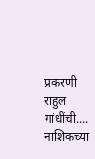प्रकरणी राहुल गांधींची....
नाशिकच्या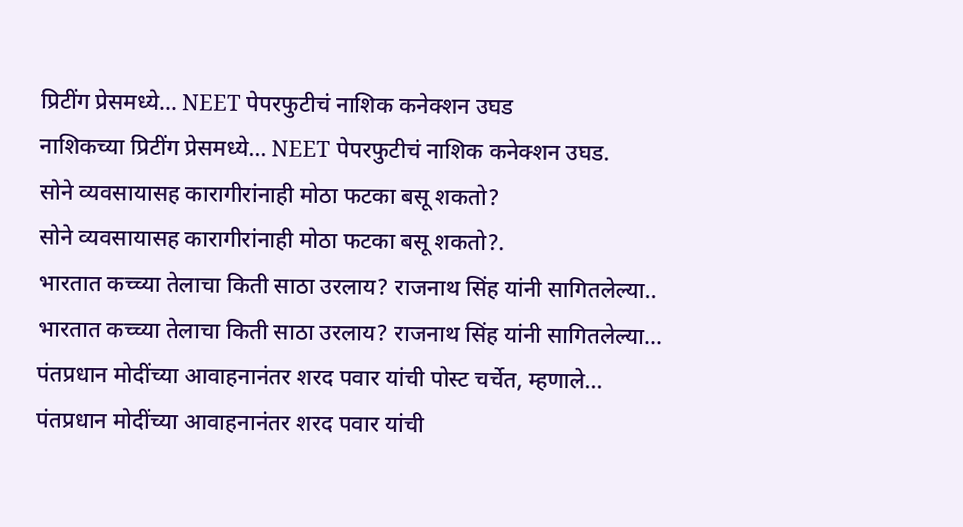प्रिटींग प्रेसमध्ये... NEET पेपरफुटीचं नाशिक कनेक्शन उघड
नाशिकच्या प्रिटींग प्रेसमध्ये... NEET पेपरफुटीचं नाशिक कनेक्शन उघड.
सोने व्यवसायासह कारागीरांनाही मोठा फटका बसू शकतो?
सोने व्यवसायासह कारागीरांनाही मोठा फटका बसू शकतो?.
भारतात कच्च्या तेलाचा किती साठा उरलाय? राजनाथ सिंह यांनी सागितलेल्या..
भारतात कच्च्या तेलाचा किती साठा उरलाय? राजनाथ सिंह यांनी सागितलेल्या...
पंतप्रधान मोदींच्या आवाहनानंतर शरद पवार यांची पोस्ट चर्चेत, म्हणाले...
पंतप्रधान मोदींच्या आवाहनानंतर शरद पवार यांची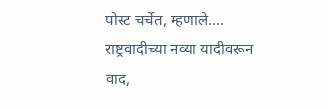पोस्ट चर्चेत, म्हणाले....
राष्ट्रवादीच्या नव्या यादीवरून वाद,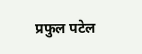प्रफुल पटेल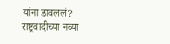यांना डावललं?
राष्ट्रवादीच्या नव्या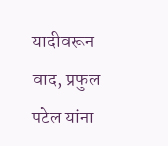यादीवरून वाद, प्रफुल पटेल यांना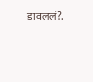डावललं?.